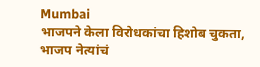Mumbai
भाजपने केला विरोधकांचा हिशोब चुकता, भाजप नेत्यांचं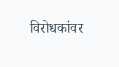विरोधकांवर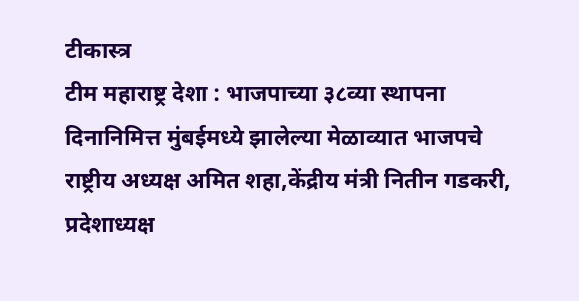टीकास्त्र
टीम महाराष्ट्र देशा : भाजपाच्या ३८व्या स्थापना दिनानिमित्त मुंबईमध्ये झालेल्या मेळाव्यात भाजपचे राष्ट्रीय अध्यक्ष अमित शहा,केंद्रीय मंत्री नितीन गडकरी, प्रदेशाध्यक्ष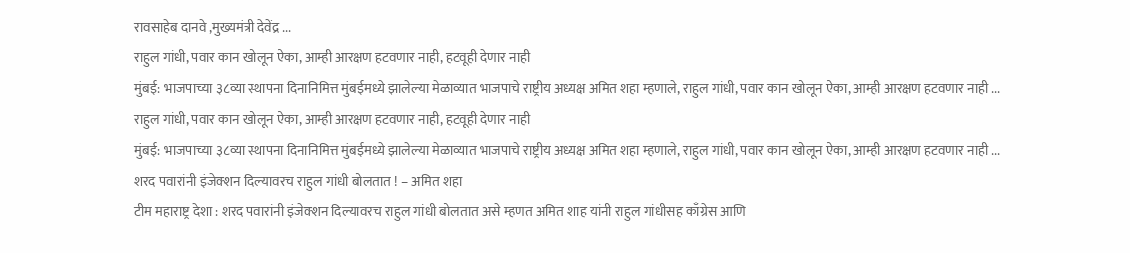रावसाहेब दानवे ,मुख्यमंत्री देवेंद्र ...
राहुल गांधी, पवार कान खोलून ऐका, आम्ही आरक्षण हटवणार नाही, हटवूही देणार नाही
मुंबई: भाजपाच्या ३८व्या स्थापना दिनानिमित्त मुंबईमध्ये झालेल्या मेळाव्यात भाजपाचे राष्ट्रीय अध्यक्ष अमित शहा म्हणाले, राहुल गांधी, पवार कान खोलून ऐका, आम्ही आरक्षण हटवणार नाही ...
राहुल गांधी, पवार कान खोलून ऐका, आम्ही आरक्षण हटवणार नाही, हटवूही देणार नाही
मुंबई: भाजपाच्या ३८व्या स्थापना दिनानिमित्त मुंबईमध्ये झालेल्या मेळाव्यात भाजपाचे राष्ट्रीय अध्यक्ष अमित शहा म्हणाले, राहुल गांधी, पवार कान खोलून ऐका, आम्ही आरक्षण हटवणार नाही ...
शरद पवारांनी इंजेक्शन दिल्यावरच राहुल गांधी बोलतात ! – अमित शहा
टीम महाराष्ट्र देशा : शरद पवारांनी इंजेक्शन दिल्यावरच राहुल गांधी बोलतात असे म्हणत अमित शाह यांनी राहुल गांधीसह काँग्रेस आणि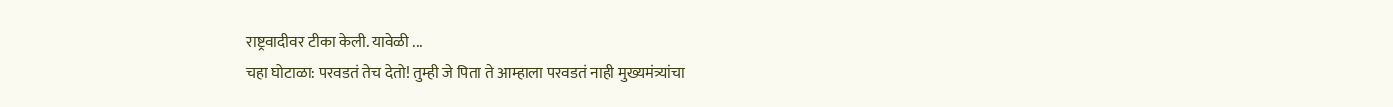राष्ट्रवादीवर टीका केली. यावेळी ...
चहा घोटाळा: परवडतं तेच देतो! तुम्ही जे पिता ते आम्हाला परवडतं नाही मुख्यमंत्र्यांचा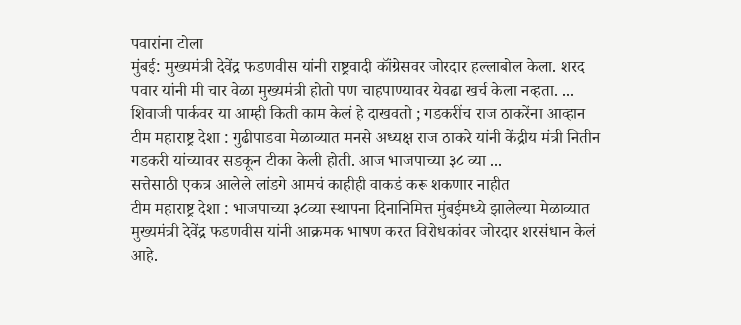पवारांना टोला
मुंबई: मुख्यमंत्री देवेंद्र फडणवीस यांनी राष्ट्रवादी कॉंग्रेसवर जोरदार हल्लाबोल केला. शरद पवार यांनी मी चार वेळा मुख्यमंत्री होतो पण चाहपाण्यावर येवढा खर्च केला नव्हता. ...
शिवाजी पार्कवर या आम्ही किती काम केलं हे दाखवतो ; गडकरींच राज ठाकरेंना आव्हान
टीम महाराष्ट्र देशा : गुढीपाडवा मेळाव्यात मनसे अध्यक्ष राज ठाकरे यांनी केंद्रीय मंत्री नितीन गडकरी यांच्यावर सडकून टीका केली होती. आज भाजपाच्या ३८ व्या ...
सत्तेसाठी एकत्र आलेले लांडगे आमचं काहीही वाकडं करू शकणार नाहीत
टीम महाराष्ट्र देशा : भाजपाच्या ३८व्या स्थापना दिनानिमित्त मुंबईमध्ये झालेल्या मेळाव्यात मुख्यमंत्री देवेंद्र फडणवीस यांनी आक्रमक भाषण करत विरोधकांवर जोरदार शरसंधान केलं आहे.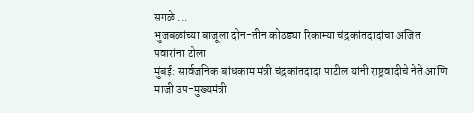सगळे ...
भुजबळांच्या बाजूला दोन-तीन कोठड्या रिकाम्या चंद्रकांतदादांचा अजित पवारांना टोला
मुंबई: सार्वजनिक बांधकाम मंत्री चंद्रकांतदादा पाटील यांनी राष्ट्रवादीचे नेते आणि माजी उप-मुख्यमंत्री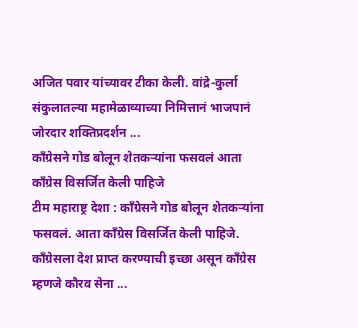अजित पवार यांच्यावर टीका केली. वांद्रे-कुर्ला संकुलातल्या महामेळाव्याच्या निमित्तानं भाजपानं जोरदार शक्तिप्रदर्शन ...
काँग्रेसने गोड बोलून शेतकऱ्यांना फसवलं आता काँग्रेस विसर्जित केली पाहिजे
टीम महाराष्ट्र देशा : काँग्रेसने गोड बोलून शेतकऱ्यांना फसवलं. आता काँग्रेस विसर्जित केली पाहिजे. काँग्रेसला देश प्राप्त करण्याची इच्छा असून काँग्रेस म्हणजे कौरव सेना ...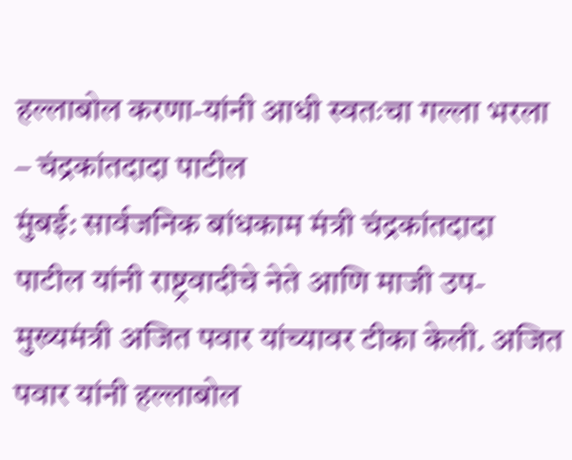हल्लाबोल करणा-यांनी आधी स्वतःचा गल्ला भरला – चंद्रकांतदादा पाटील
मुंबई: सार्वजनिक बांधकाम मंत्री चंद्रकांतदादा पाटील यांनी राष्ट्रवादीचे नेते आणि माजी उप-मुख्यमंत्री अजित पवार यांच्यावर टीका केली. अजित पवार यांनी हल्लाबोल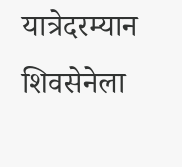यात्रेदरम्यान शिवसेनेला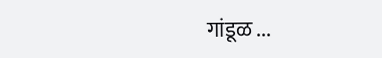गांडूळ ...